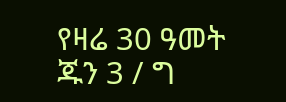የዛሬ 30 ዓመት ጁን 3 / ግ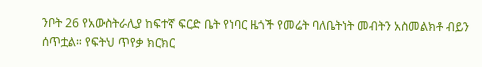ንቦት 26 የአውስትራሊያ ከፍተኛ ፍርድ ቤት የነባር ዜጎች የመሬት ባለቤትነት መብትን አስመልክቶ ብይን ሰጥቷል። የፍትህ ጥየቃ ክርክር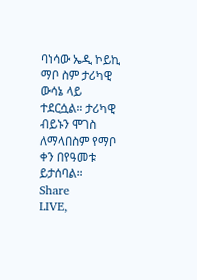ባነሳው ኤዲ ኮይኪ ማቦ ስም ታሪካዊ ውሳኔ ላይ ተደርሷል። ታሪካዊ ብይኑን ሞገስ ለማላበስም የማቦ ቀን በየዓመቱ ይታሰባል።
Share
LIVE,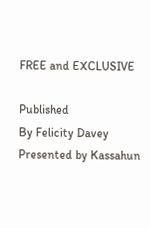FREE and EXCLUSIVE

Published
By Felicity Davey
Presented by Kassahun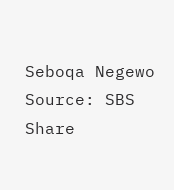Seboqa Negewo
Source: SBS
Share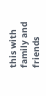this with family and friends